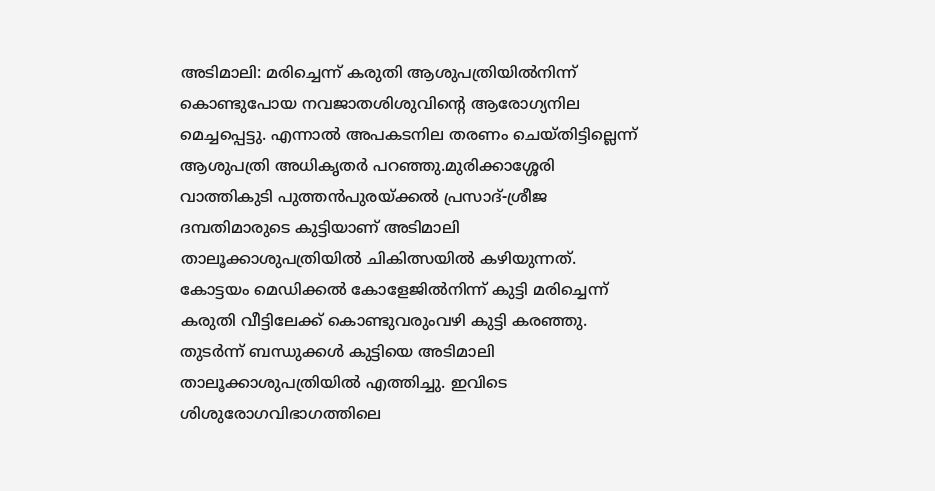അടിമാലി: മരിച്ചെന്ന് കരുതി ആശുപത്രിയിൽനിന്ന് കൊണ്ടുപോയ നവജാതശിശുവിന്റെ ആരോഗ്യനില മെച്ചപ്പെട്ടു. എന്നാൽ അപകടനില തരണം ചെയ്തിട്ടില്ലെന്ന് ആശുപത്രി അധികൃതർ പറഞ്ഞു.മുരിക്കാശ്ശേരി വാത്തികുടി പുത്തൻപുരയ്ക്കൽ പ്രസാദ്-ശ്രീജ ദമ്പതിമാരുടെ കുട്ടിയാണ് അടിമാലി താലൂക്കാശുപത്രിയിൽ ചികിത്സയിൽ കഴിയുന്നത്. കോട്ടയം മെഡിക്കൽ കോളേജിൽനിന്ന് കുട്ടി മരിച്ചെന്ന് കരുതി വീട്ടിലേക്ക് കൊണ്ടുവരുംവഴി കുട്ടി കരഞ്ഞു. തുടർന്ന് ബന്ധുക്കൾ കുട്ടിയെ അടിമാലി താലൂക്കാശുപത്രിയിൽ എത്തിച്ചു. ഇവിടെ ശിശുരോഗവിഭാഗത്തിലെ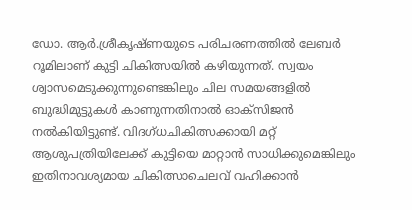ഡോ. ആർ.ശ്രീകൃഷ്ണയുടെ പരിചരണത്തിൽ ലേബർ റൂമിലാണ് കുട്ടി ചികിത്സയിൽ കഴിയുന്നത്. സ്വയം ശ്വാസമെടുക്കുന്നുണ്ടെങ്കിലും ചില സമയങ്ങളിൽ ബുദ്ധിമുട്ടുകൾ കാണുന്നതിനാൽ ഓക്സിജൻ നൽകിയിട്ടുണ്ട്. വിദഗ്ധചികിത്സക്കായി മറ്റ് ആശുപത്രിയിലേക്ക് കുട്ടിയെ മാറ്റാൻ സാധിക്കുമെങ്കിലും ഇതിനാവശ്യമായ ചികിത്സാചെലവ് വഹിക്കാൻ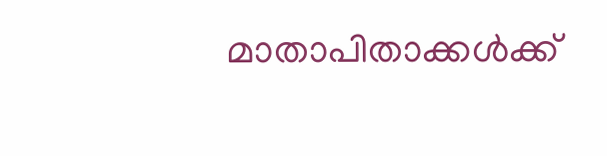മാതാപിതാക്കൾക്ക്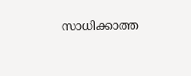സാധിക്കാത്ത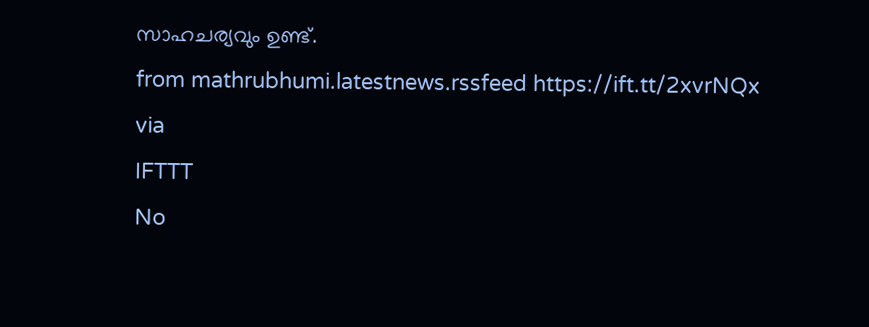സാഹചര്യവും ഉണ്ട്.
from mathrubhumi.latestnews.rssfeed https://ift.tt/2xvrNQx
via
IFTTT
No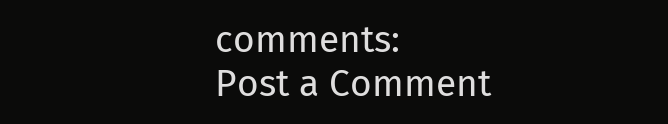comments:
Post a Comment